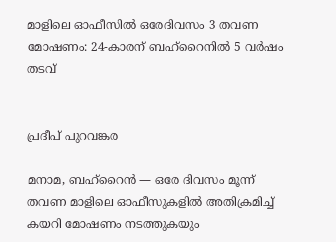മാളിലെ ഓഫീസിൽ ഒരേദിവസം 3 തവണ മോഷണം: 24-കാരന് ബഹ്റൈനിൽ 5 വർഷം തടവ്


പ്രദീപ് പുറവങ്കര

മനാമ, ബഹ്‌റൈൻ — ഒരേ ദിവസം മൂന്ന് തവണ മാളിലെ ഓഫീസുകളിൽ അതിക്രമിച്ച് കയറി മോഷണം നടത്തുകയും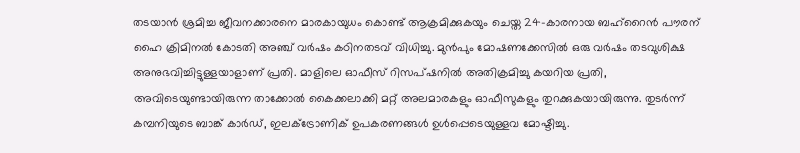തടയാൻ ശ്രമിച്ച ജീവനക്കാരനെ മാരകായുധം കൊണ്ട് ആക്രമിക്കുകയും ചെയ്ത 24-കാരനായ ബഹ്‌റൈൻ പൗരന് ഹൈ ക്രിമിനൽ കോടതി അഞ്ച് വർഷം കഠിനതടവ് വിധിച്ചു. മുൻപും മോഷണക്കേസിൽ ഒരു വർഷം തടവുശിക്ഷ അനുഭവിച്ചിട്ടുള്ളയാളാണ് പ്രതി. മാളിലെ ഓഫീസ് റിസപ്ഷനിൽ അതിക്രമിച്ചു കയറിയ പ്രതി, അവിടെയുണ്ടായിരുന്ന താക്കോൽ കൈക്കലാക്കി മറ്റ് അലമാരകളും ഓഫീസുകളും തുറക്കുകയായിരുന്നു. തുടർന്ന് കമ്പനിയുടെ ബാങ്ക് കാർഡ്, ഇലക്ട്രോണിക് ഉപകരണങ്ങൾ ഉൾപ്പെടെയുള്ളവ മോഷ്ടിച്ചു.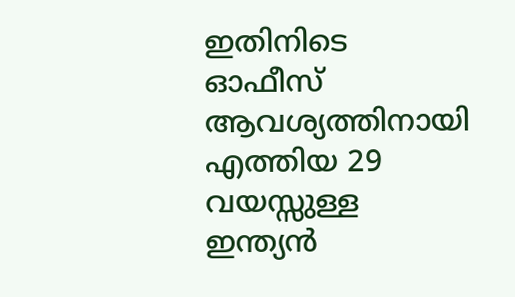ഇതിനിടെ ഓഫീസ് ആവശ്യത്തിനായി എത്തിയ 29 വയസ്സുള്ള ഇന്ത്യൻ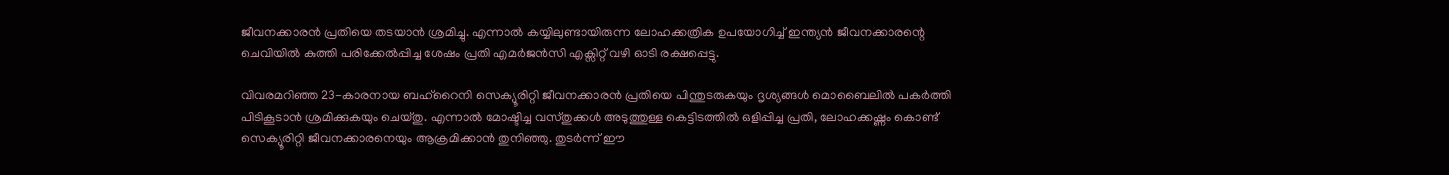ജീവനക്കാരൻ പ്രതിയെ തടയാൻ ശ്രമിച്ചു. എന്നാൽ കയ്യിലുണ്ടായിരുന്ന ലോഹക്കത്രിക ഉപയോഗിച്ച് ഇന്ത്യൻ ജീവനക്കാരന്റെ ചെവിയിൽ കുത്തി പരിക്കേൽപ്പിച്ച ശേഷം പ്രതി എമർജൻസി എക്സിറ്റ് വഴി ഓടി രക്ഷപ്പെട്ടു.

വിവരമറിഞ്ഞ 23-കാരനായ ബഹ്‌റൈനി സെക്യൂരിറ്റി ജീവനക്കാരൻ പ്രതിയെ പിന്തുടരുകയും ദൃശ്യങ്ങൾ മൊബൈലിൽ പകർത്തി പിടികൂടാൻ ശ്രമിക്കുകയും ചെയ്തു. എന്നാൽ മോഷ്ടിച്ച വസ്തുക്കൾ അടുത്തുള്ള കെട്ടിടത്തിൽ ഒളിപ്പിച്ച പ്രതി, ലോഹക്കഷ്ണം കൊണ്ട് സെക്യൂരിറ്റി ജീവനക്കാരനെയും ആക്രമിക്കാൻ തുനിഞ്ഞു. തുടർന്ന് ഈ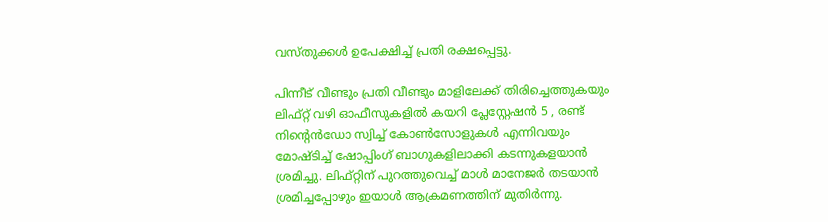വസ്തുക്കൾ ഉപേക്ഷിച്ച് പ്രതി രക്ഷപ്പെട്ടു.

പിന്നീട് വീണ്ടും പ്രതി വീണ്ടും മാളിലേക്ക് തിരിച്ചെത്തുകയും ലിഫ്റ്റ് വഴി ഓഫീസുകളിൽ കയറി പ്ലേസ്റ്റേഷൻ 5 , രണ്ട് നിന്റെൻഡോ സ്വിച്ച് കോൺസോളുകൾ എന്നിവയും മോഷ്ടിച്ച് ഷോപ്പിംഗ് ബാഗുകളിലാക്കി കടന്നുകളയാൻ ശ്രമിച്ചു. ലിഫ്റ്റിന് പുറത്തുവെച്ച് മാൾ മാനേജർ തടയാൻ ശ്രമിച്ചപ്പോഴും ഇയാൾ ആക്രമണത്തിന് മുതിർന്നു.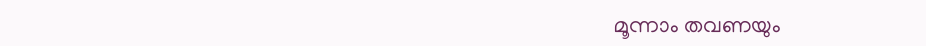മൂന്നാം തവണയും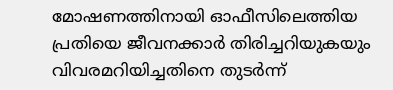മോഷണത്തിനായി ഓഫീസിലെത്തിയ പ്രതിയെ ജീവനക്കാർ തിരിച്ചറിയുകയും വിവരമറിയിച്ചതിനെ തുടർന്ന്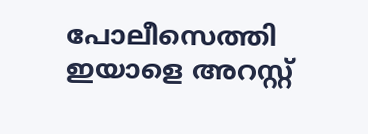പോലീസെത്തി ഇയാളെ അറസ്റ്റ്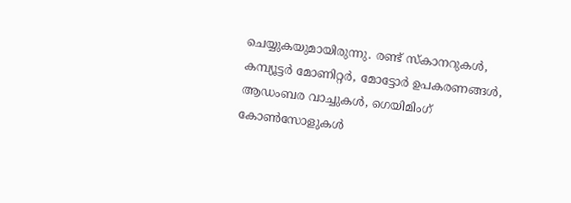ചെയ്യുകയുമായിരുന്നു. രണ്ട് സ്‌കാനറുകൾ, കമ്പ്യൂട്ടർ മോണിറ്റർ, മോട്ടോർ ഉപകരണങ്ങൾ, ആഡംബര വാച്ചുകൾ, ഗെയിമിംഗ് കോൺസോളുകൾ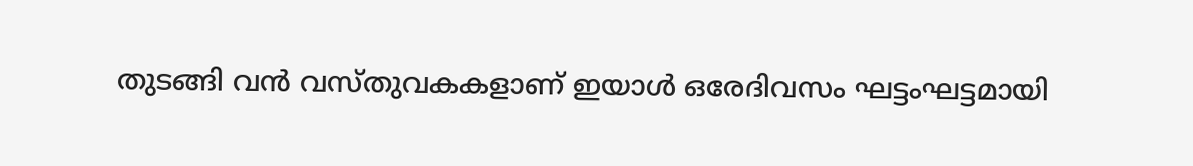തുടങ്ങി വൻ വസ്തുവകകളാണ് ഇയാൾ ഒരേദിവസം ഘട്ടംഘട്ടമായി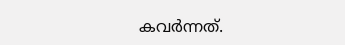കവർന്നത്.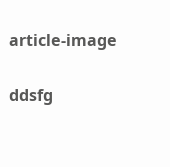article-image

ddsfg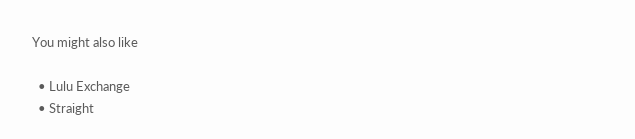You might also like

  • Lulu Exchange
  • Straight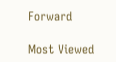Forward

Most Viewed